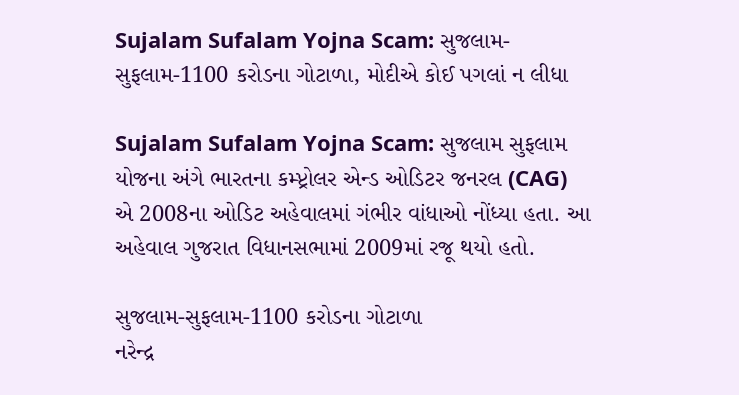Sujalam Sufalam Yojna Scam: સુજલામ-સુફલામ-1100 કરોડના ગોટાળા, મોદીએ કોઈ પગલાં ન લીધા

Sujalam Sufalam Yojna Scam: સુજલામ સુફલામ યોજના અંગે ભારતના કમ્પ્ટ્રોલર એન્ડ ઓડિટર જનરલ (CAG) એ 2008ના ઓડિટ અહેવાલમાં ગંભીર વાંધાઓ નોંધ્યા હતા. આ અહેવાલ ગુજરાત વિધાનસભામાં 2009માં રજૂ થયો હતો.

સુજલામ-સુફલામ-1100 કરોડના ગોટાળા
નરેન્દ્ર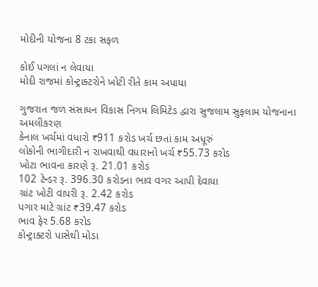મોદીની યોજના 8 ટકા સફળ

કોઈ પગલાં ન લેવાયા
મોદી રાજમાં કોન્ટ્રાક્ટરોને ખોટી રીતે કામ અપાયા

ગુજરાત જળ સંસાધન વિકાસ નિગમ લિમિટેડ દ્વારા સુજલામ સુફલામ યોજનાના અમલીકરણ
કેનાલ ખર્ચમાં વધારો ₹911 કરોડ ખર્ચ છતાં કામ અધૂરું
લોકોની ભાગીદારી ન રાખવાથી વધારાનો ખર્ચ ₹55.73 કરોડ
ખોટા ભાવના કારણે રૂ. 21.01 કરોડ
102 ટેન્ડર રૂ. 396.30 કરોડના ભાવ વગર આપી દેવાયા
ગ્રાંટ ખોટી વાપરી રૂ. 2.42 કરોડ
પગાર માટે ગ્રાંટ ₹39.47 કરોડ
ભાવ ફેર 5.68 કરોડ
કોન્ટ્રાક્ટરો પાસેથી મોડા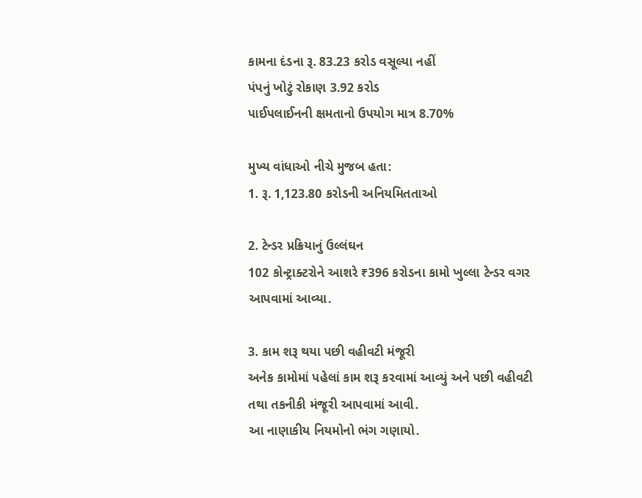કામના દંડના રૂ. 83.23 કરોડ વસૂલ્યા નહીં
પંપનું ખોટું રોકાણ 3.92 કરોડ
પાઈપલાઈનની ક્ષમતાનો ઉપયોગ માત્ર 8.70%

મુખ્ય વાંધાઓ નીચે મુજબ હતા:
1. રૂ. 1,123.80 કરોડની અનિયમિતતાઓ

2. ટેન્ડર પ્રક્રિયાનું ઉલ્લંઘન
102 કોન્ટ્રાક્ટરોને આશરે ₹396 કરોડના કામો ખુલ્લા ટેન્ડર વગર આપવામાં આવ્યા.

3. કામ શરૂ થયા પછી વહીવટી મંજૂરી
અનેક કામોમાં પહેલાં કામ શરૂ કરવામાં આવ્યું અને પછી વહીવટી તથા તકનીકી મંજૂરી આપવામાં આવી.
આ નાણાકીય નિયમોનો ભંગ ગણાયો.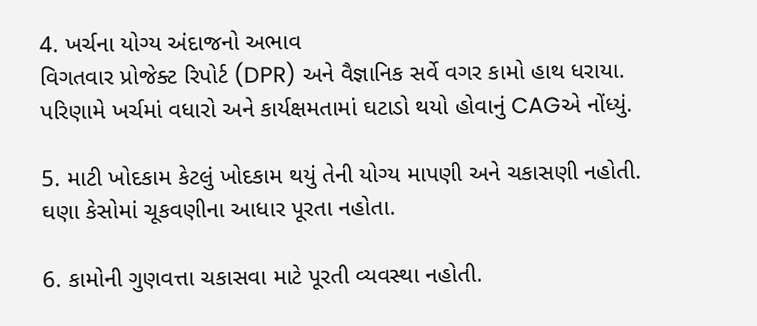4. ખર્ચના યોગ્ય અંદાજનો અભાવ
વિગતવાર પ્રોજેક્ટ રિપોર્ટ (DPR) અને વૈજ્ઞાનિક સર્વે વગર કામો હાથ ધરાયા.
પરિણામે ખર્ચમાં વધારો અને કાર્યક્ષમતામાં ઘટાડો થયો હોવાનું CAGએ નોંધ્યું.

5. માટી ખોદકામ કેટલું ખોદકામ થયું તેની યોગ્ય માપણી અને ચકાસણી નહોતી.
ઘણા કેસોમાં ચૂકવણીના આધાર પૂરતા નહોતા.

6. કામોની ગુણવત્તા ચકાસવા માટે પૂરતી વ્યવસ્થા નહોતી.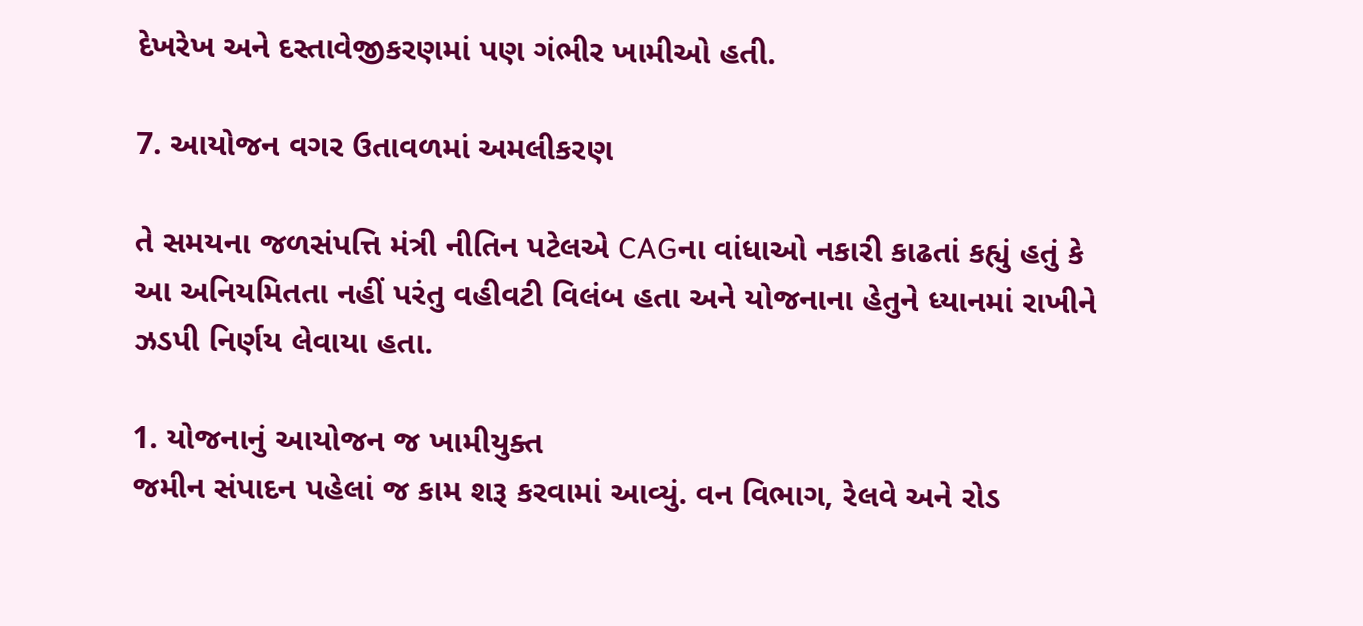દેખરેખ અને દસ્તાવેજીકરણમાં પણ ગંભીર ખામીઓ હતી.

7. આયોજન વગર ઉતાવળમાં અમલીકરણ

તે સમયના જળસંપત્તિ મંત્રી નીતિન પટેલએ CAGના વાંધાઓ નકારી કાઢતાં કહ્યું હતું કે આ અનિયમિતતા નહીં પરંતુ વહીવટી વિલંબ હતા અને યોજનાના હેતુને ધ્યાનમાં રાખીને ઝડપી નિર્ણય લેવાયા હતા.

1. યોજનાનું આયોજન જ ખામીયુક્ત
જમીન સંપાદન પહેલાં જ કામ શરૂ કરવામાં આવ્યું. વન વિભાગ, રેલવે અને રોડ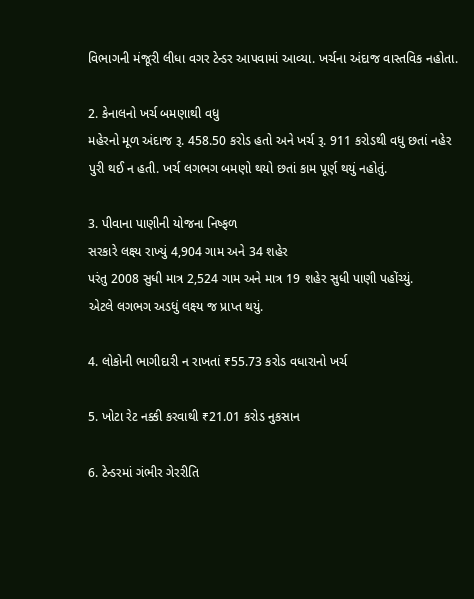વિભાગની મંજૂરી લીધા વગર ટેન્ડર આપવામાં આવ્યા. ખર્ચના અંદાજ વાસ્તવિક નહોતા.

2. કેનાલનો ખર્ચ બમણાથી વધુ
મહેરનો મૂળ અંદાજ રૂ. 458.50 કરોડ હતો અને ખર્ચ રૂ. 911 કરોડથી વધુ છતાં નહેર પુરી થઈ ન હતી. ખર્ચ લગભગ બમણો થયો છતાં કામ પૂર્ણ થયું નહોતું.

3. પીવાના પાણીની યોજના નિષ્ફળ
સરકારે લક્ષ્ય રાખ્યું 4,904 ગામ અને 34 શહેર
પરંતુ 2008 સુધી માત્ર 2,524 ગામ અને માત્ર 19 શહેર સુધી પાણી પહોંચ્યું.
એટલે લગભગ અડધું લક્ષ્ય જ પ્રાપ્ત થયું.

4. લોકોની ભાગીદારી ન રાખતાં ₹55.73 કરોડ વધારાનો ખર્ચ

5. ખોટા રેટ નક્કી કરવાથી ₹21.01 કરોડ નુકસાન

6. ટેન્ડરમાં ગંભીર ગેરરીતિ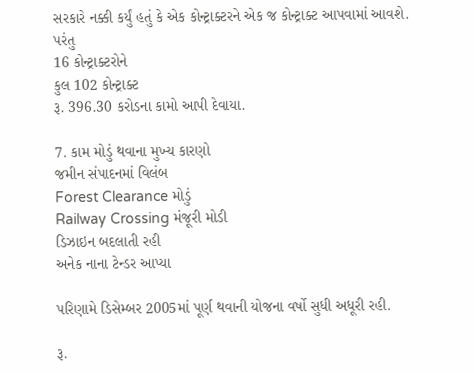સરકારે નક્કી કર્યું હતું કે એક કોન્ટ્રાક્ટરને એક જ કોન્ટ્રાક્ટ આપવામાં આવશે.
પરંતુ
16 કોન્ટ્રાક્ટરોને
કુલ 102 કોન્ટ્રાક્ટ
રૂ. 396.30 કરોડના કામો આપી દેવાયા.

7. કામ મોડું થવાના મુખ્ય કારણો
જમીન સંપાદનમાં વિલંબ
Forest Clearance મોડું
Railway Crossing મંજૂરી મોડી
ડિઝાઇન બદલાતી રહી
અનેક નાના ટેન્ડર આપ્યા

પરિણામે ડિસેમ્બર 2005માં પૂર્ણ થવાની યોજના વર્ષો સુધી અધૂરી રહી.

રૂ.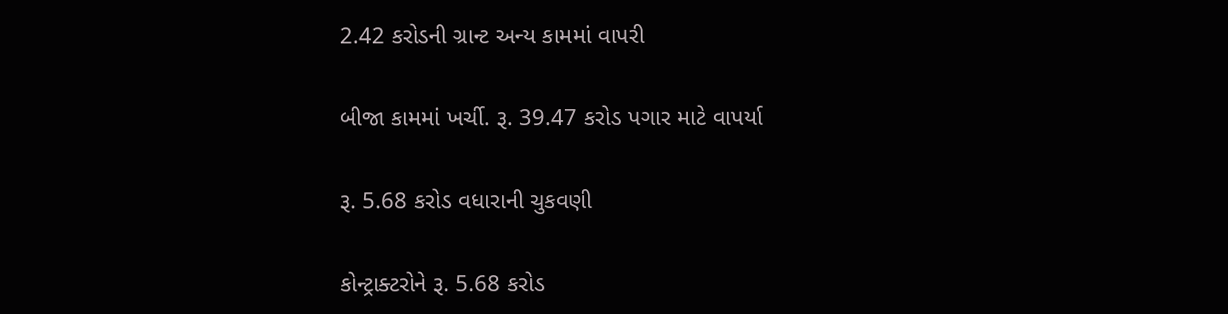2.42 કરોડની ગ્રાન્ટ અન્ય કામમાં વાપરી

બીજા કામમાં ખર્ચી. રૂ. 39.47 કરોડ પગાર માટે વાપર્યા

રૂ. 5.68 કરોડ વધારાની ચુકવણી

કોન્ટ્રાક્ટરોને રૂ. 5.68 કરોડ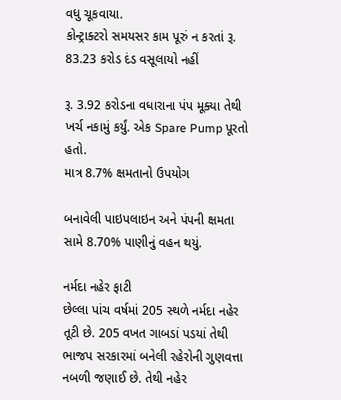વધુ ચૂકવાયા.
કોન્ટ્રાક્ટરો સમયસર કામ પૂરું ન કરતાં રૂ. 83.23 કરોડ દંડ વસૂલાયો નહીં

રૂ. 3.92 કરોડના વધારાના પંપ મૂક્યા તેથી ખર્ચ નકામું કર્યું. એક Spare Pump પૂરતો હતો.
માત્ર 8.7% ક્ષમતાનો ઉપયોગ

બનાવેલી પાઇપલાઇન અને પંપની ક્ષમતા સામે 8.70% પાણીનું વહન થયું.

નર્મદા નહેર ફાટી
છેલ્લા પાંચ વર્ષમાં 205 સ્થળે નર્મદા નહેર તૂટી છે. 205 વખત ગાબડાં પડયાં તેથી ભાજપ સરકારમાં બનેલી રહેરોની ગુણવત્તા નબળી જણાઈ છે. તેથી નહેર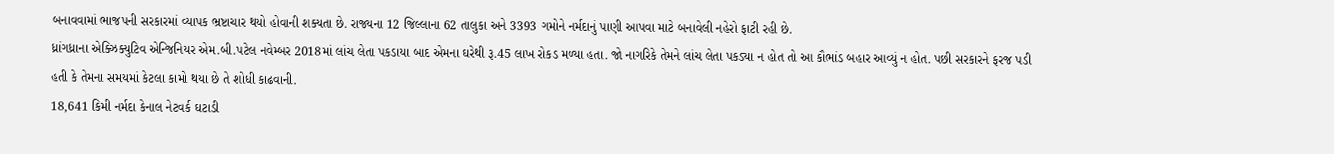બનાવવામાં ભાજપની સરકારમાં વ્યાપક ભ્રષ્ટાચાર થયો હોવાની શક્યતા છે. રાજ્યના 12 જિલ્લાના 62 તાલુકા અને 3393 ગમોને નર્મદાનું પાણી આપવા માટે બનાવેલી નહેરો ફાટી રહી છે.
ધ્રાંગધ્રાના એક્ઝિક્યુટિવ એન્જિનિયર એમ.બી.પટેલ નવેમ્બર 2018માં લાંચ લેતા પકડાયા બાદ એમના ઘરેથી રૂ.45 લાખ રોકડ મળ્યા હતા. જો નાગરિકે તેમને લાંચ લેતા પકડ્યા ન હોત તો આ કૌભાંડ બહાર આવ્યું ન હોત. પછી સરકારને ફરજ પડી હતી કે તેમના સમયમાં કેટલા કામો થયા છે તે શોધી કાઢવાની.
18,641 કિમી નર્મદા કેનાલ નેટવર્ક ઘટાડી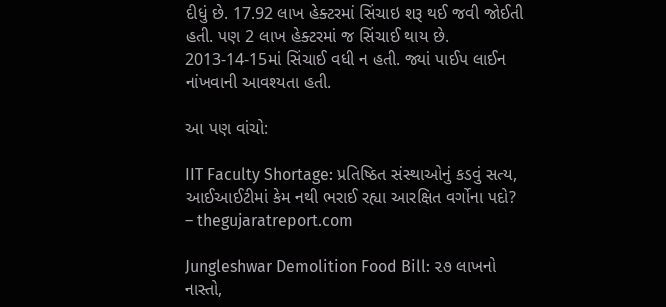દીધું છે. 17.92 લાખ હેક્ટરમાં સિંચાઇ શરૂ થઈ જવી જોઈતી હતી. પણ 2 લાખ હેક્ટરમાં જ સિંચાઈ થાય છે. 2013-14-15માં સિંચાઈ વધી ન હતી. જ્યાં પાઈપ લાઈન નાંખવાની આવશ્યતા હતી.

આ પણ વાંચો:

IIT Faculty Shortage: પ્રતિષ્ઠિત સંસ્થાઓનું કડવું સત્ય, આઈઆઈટીમાં કેમ નથી ભરાઈ રહ્યા આરક્ષિત વર્ગોના પદો? – thegujaratreport.com

Jungleshwar Demolition Food Bill: ૨૭ લાખનો નાસ્તો,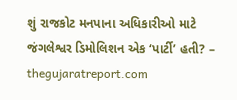શું રાજકોટ મનપાના અધિકારીઓ માટે જંગલેશ્વર ડિમોલિશન એક ‘પાર્ટી’ હતી? – thegujaratreport.com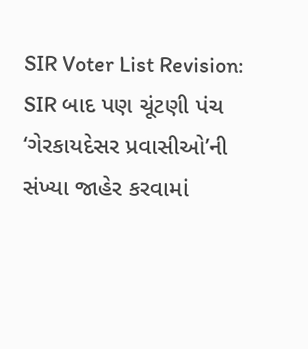SIR Voter List Revision: SIR બાદ પણ ચૂંટણી પંચ ‘ગેરકાયદેસર પ્રવાસીઓ’ની સંખ્યા જાહેર કરવામાં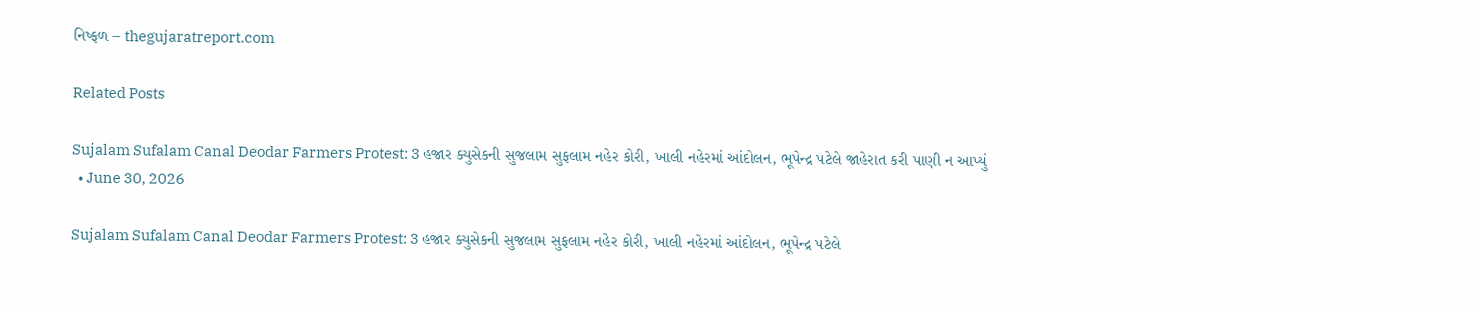નિષ્ફળ – thegujaratreport.com

Related Posts

Sujalam Sufalam Canal Deodar Farmers Protest: 3 હજાર ક્યુસેકની સુજલામ સુફલામ નહેર કોરી, ખાલી નહેરમાં આંદોલન, ભૂપેન્દ્ર પટેલે જાહેરાત કરી પાણી ન આપ્યું
  • June 30, 2026

Sujalam Sufalam Canal Deodar Farmers Protest: 3 હજાર ક્યુસેકની સુજલામ સુફલામ નહેર કોરી, ખાલી નહેરમાં આંદોલન, ભૂપેન્દ્ર પટેલે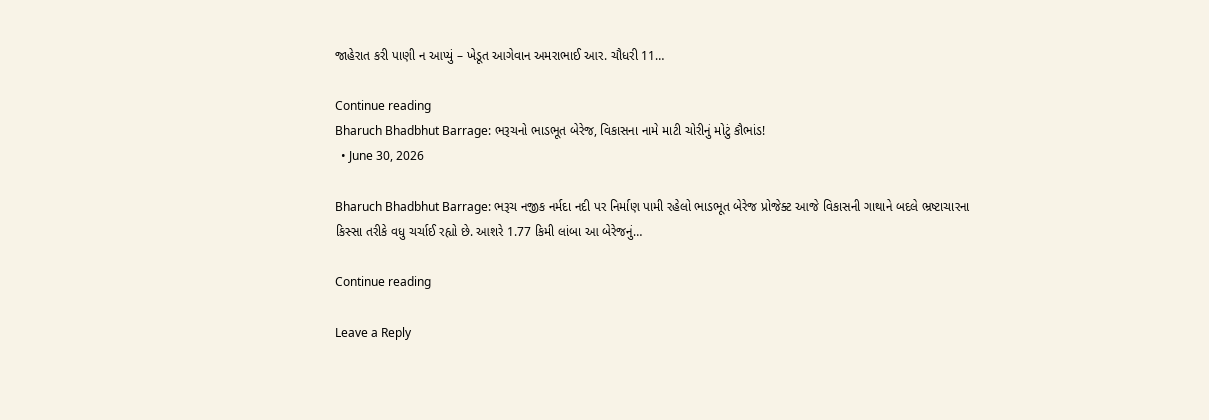જાહેરાત કરી પાણી ન આપ્યું – ખેડૂત આગેવાન અમરાભાઈ આર. ચૌધરી 11…

Continue reading
Bharuch Bhadbhut Barrage: ભરૂચનો ભાડભૂત બેરેજ, વિકાસના નામે માટી ચોરીનું મોટું કૌભાંડ!
  • June 30, 2026

Bharuch Bhadbhut Barrage: ભરૂચ નજીક નર્મદા નદી પર નિર્માણ પામી રહેલો ભાડભૂત બેરેજ પ્રોજેક્ટ આજે વિકાસની ગાથાને બદલે ભ્રષ્ટાચારના કિસ્સા તરીકે વધુ ચર્ચાઈ રહ્યો છે. આશરે 1.77 કિમી લાંબા આ બેરેજનું…

Continue reading

Leave a Reply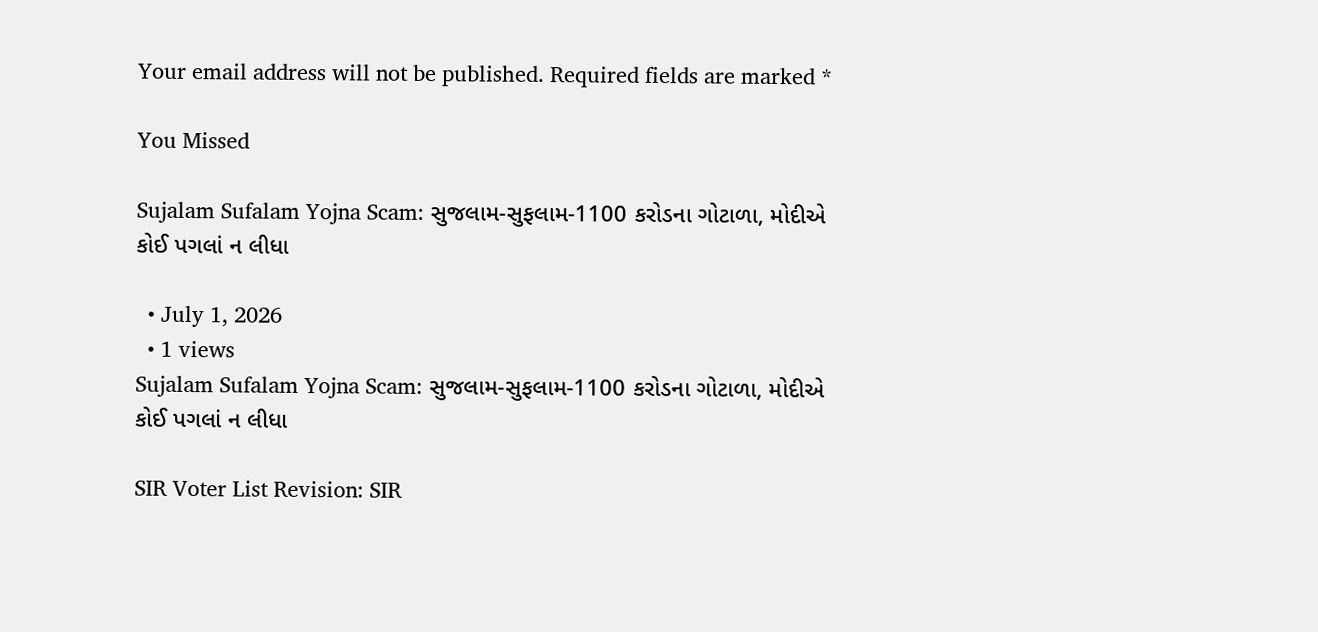Your email address will not be published. Required fields are marked *

You Missed

Sujalam Sufalam Yojna Scam: સુજલામ-સુફલામ-1100 કરોડના ગોટાળા, મોદીએ કોઈ પગલાં ન લીધા

  • July 1, 2026
  • 1 views
Sujalam Sufalam Yojna Scam: સુજલામ-સુફલામ-1100 કરોડના ગોટાળા, મોદીએ કોઈ પગલાં ન લીધા

SIR Voter List Revision: SIR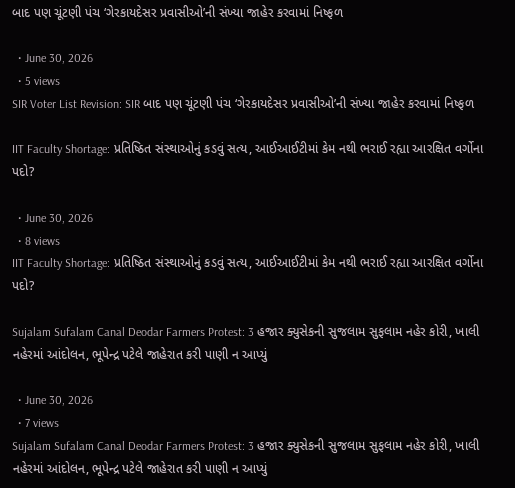બાદ પણ ચૂંટણી પંચ ‘ગેરકાયદેસર પ્રવાસીઓ’ની સંખ્યા જાહેર કરવામાં નિષ્ફળ

  • June 30, 2026
  • 5 views
SIR Voter List Revision: SIR બાદ પણ ચૂંટણી પંચ ‘ગેરકાયદેસર પ્રવાસીઓ’ની સંખ્યા જાહેર કરવામાં નિષ્ફળ

IIT Faculty Shortage: પ્રતિષ્ઠિત સંસ્થાઓનું કડવું સત્ય, આઈઆઈટીમાં કેમ નથી ભરાઈ રહ્યા આરક્ષિત વર્ગોના પદો?

  • June 30, 2026
  • 8 views
IIT Faculty Shortage: પ્રતિષ્ઠિત સંસ્થાઓનું કડવું સત્ય, આઈઆઈટીમાં કેમ નથી ભરાઈ રહ્યા આરક્ષિત વર્ગોના પદો?

Sujalam Sufalam Canal Deodar Farmers Protest: 3 હજાર ક્યુસેકની સુજલામ સુફલામ નહેર કોરી, ખાલી નહેરમાં આંદોલન, ભૂપેન્દ્ર પટેલે જાહેરાત કરી પાણી ન આપ્યું

  • June 30, 2026
  • 7 views
Sujalam Sufalam Canal Deodar Farmers Protest: 3 હજાર ક્યુસેકની સુજલામ સુફલામ નહેર કોરી, ખાલી નહેરમાં આંદોલન, ભૂપેન્દ્ર પટેલે જાહેરાત કરી પાણી ન આપ્યું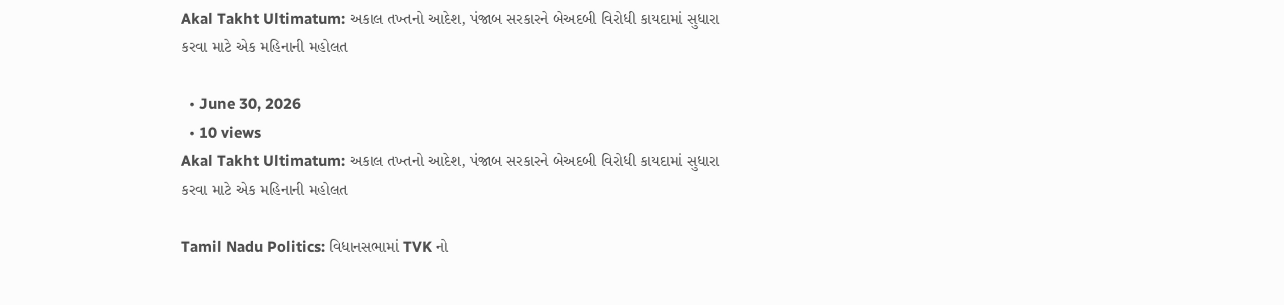Akal Takht Ultimatum: અકાલ તખ્તનો આદેશ, પંજાબ સરકારને બેઅદબી વિરોધી કાયદામાં સુધારા કરવા માટે એક મહિનાની મહોલત

  • June 30, 2026
  • 10 views
Akal Takht Ultimatum: અકાલ તખ્તનો આદેશ, પંજાબ સરકારને બેઅદબી વિરોધી કાયદામાં સુધારા કરવા માટે એક મહિનાની મહોલત

Tamil Nadu Politics: વિધાનસભામાં TVK નો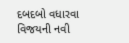દબદબો વધારવા વિજયની નવી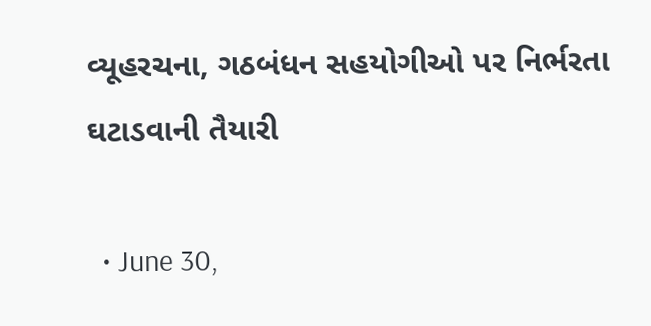વ્યૂહરચના, ગઠબંધન સહયોગીઓ પર નિર્ભરતા ઘટાડવાની તૈયારી

  • June 30,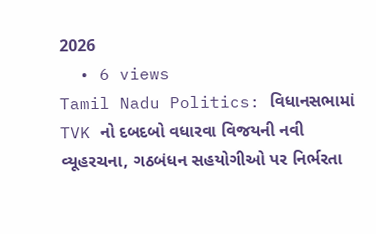2026
  • 6 views
Tamil Nadu Politics: વિધાનસભામાં TVK નો દબદબો વધારવા વિજયની નવી વ્યૂહરચના, ગઠબંધન સહયોગીઓ પર નિર્ભરતા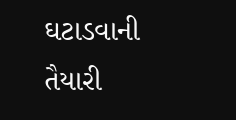ઘટાડવાની તૈયારી